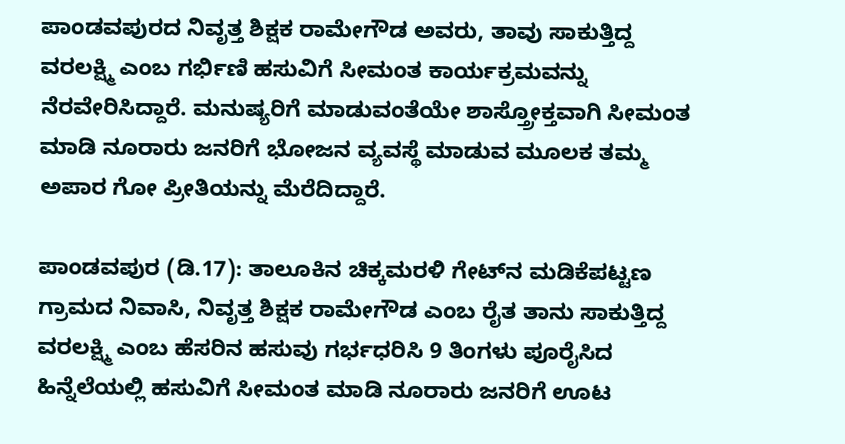ಪಾಂಡವಪುರದ ನಿವೃತ್ತ ಶಿಕ್ಷಕ ರಾಮೇಗೌಡ ಅವರು, ತಾವು ಸಾಕುತ್ತಿದ್ದ ವರಲಕ್ಷ್ಮಿ ಎಂಬ ಗರ್ಭಿಣಿ ಹಸುವಿಗೆ ಸೀಮಂತ ಕಾರ್ಯಕ್ರಮವನ್ನು ನೆರವೇರಿಸಿದ್ದಾರೆ. ಮನುಷ್ಯರಿಗೆ ಮಾಡುವಂತೆಯೇ ಶಾಸ್ತ್ರೋಕ್ತವಾಗಿ ಸೀಮಂತ ಮಾಡಿ ನೂರಾರು ಜನರಿಗೆ ಭೋಜನ ವ್ಯವಸ್ಥೆ ಮಾಡುವ ಮೂಲಕ ತಮ್ಮ ಅಪಾರ ಗೋ ಪ್ರೀತಿಯನ್ನು ಮೆರೆದಿದ್ದಾರೆ.

ಪಾಂಡವಪುರ (ಡಿ.17): ತಾಲೂಕಿನ ಚಿಕ್ಕಮರಳಿ ಗೇಟ್‌ನ ಮಡಿಕೆಪಟ್ಟಣ ಗ್ರಾಮದ ನಿವಾಸಿ, ನಿವೃತ್ತ ಶಿಕ್ಷಕ ರಾಮೇಗೌಡ ಎಂಬ ರೈತ ತಾನು ಸಾಕುತ್ತಿದ್ದ ವರಲಕ್ಷ್ಮಿ ಎಂಬ ಹೆಸರಿನ ಹಸುವು ಗರ್ಭಧರಿಸಿ 9 ತಿಂಗಳು ಪೂರೈಸಿದ ಹಿನ್ನೆಲೆಯಲ್ಲಿ ಹಸುವಿಗೆ ಸೀಮಂತ ಮಾಡಿ ನೂರಾರು ಜನರಿಗೆ ಊಟ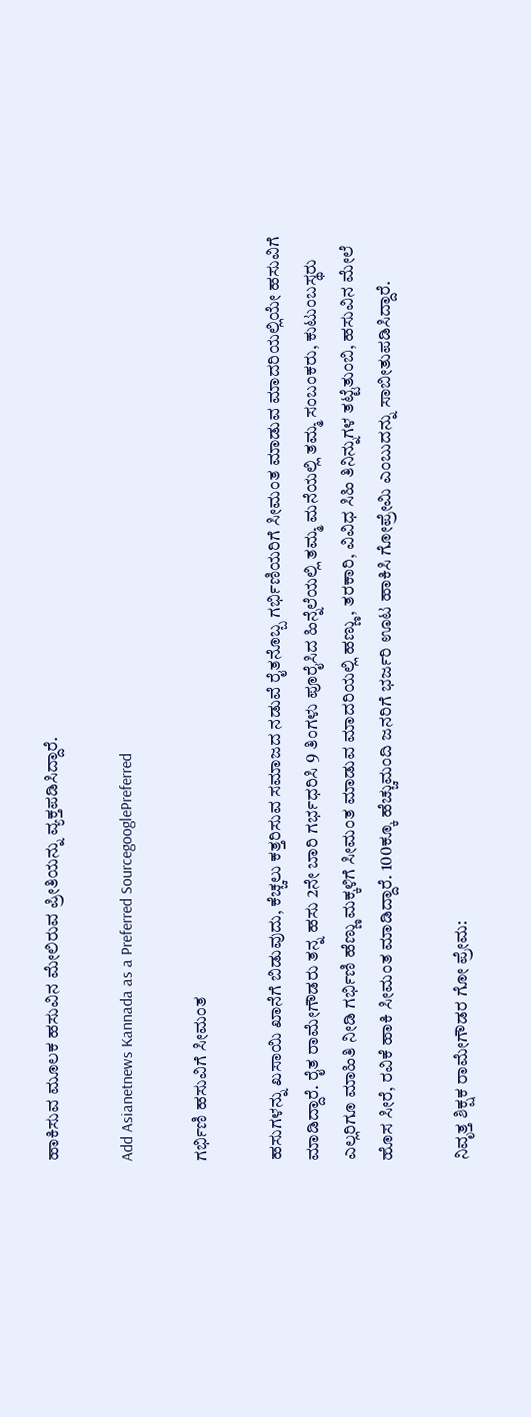ಹಾಕಿಸುವ ಮೂಲಕ ಹಸುವಿನ ಮೇಲಿರುವ ಪ್ರೀತಿಯನ್ನು ವ್ಯಕ್ತಪಡಿಸಿದ್ದಾರೆ.

Add Asianetnews Kannada as a Preferred SourcegooglePreferred

ಗರ್ಭಿಣಿ ಹಸುವಿಗೆ ಸೀಮಂತ

ಹಸುಗಳನ್ನು ಖಸಾಯಿ ಖಾನೆಗೆ ಬಿಡುವುದು, ಕೆಚ್ಚಲು ಕತ್ತರಿಸುವ ಸಮಾಜದ ನಡುವೆ ರೈತನೊಬ್ಬ ಗರ್ಭಿಣಿಯರಿಗೆ ಸೀಮಂತ ಮಾಡುವ ಮಾದರಿಯಲ್ಲಿಯೇ ಹಸುವಿಗೆ ಮಾಡಿದ್ದಾರೆ. ರೈತ ರಾಮೇಗೌಡರು ತನ್ನ ಹಸು 2ನೇ ಬಾರಿ ಗರ್ಭಧರಿಸಿ 9 ತಿಂಗಳು ಪೂರೈಸಿದ ಹಿನ್ನೆಲೆಯಲ್ಲಿ ತಮ್ಮ ಮನೆಯಲ್ಲಿ ತಮ್ಮ ಸಂಬಂಕರು, ಕುಟುಂಬಸ್ಥರು ಎಲ್ಲರಿಗೂ ಮಾಹಿತಿ ನೀಡಿ ಗರ್ಭಿಣಿ ಹೆಣ್ಣು ಮಕ್ಕಳಿಗೆ ಸೀಮಂತ ಮಾಡುವ ಮಾದರಿಯಲ್ಲಿ ಹಣ್ಣು, ತರಕಾರಿ, ವಿವಿಧ ಸಿಹಿ ತಿನಿನ್ನುಗಳ ತಟ್ಟೆತುಂಬಿ, ಹಸುವಿನ ಮೇಲೆ ಹೊಸ ಸೀರೆ, ರವಿಕೆ ಹಾಕಿ ಸೀಮಂತ ಮಾಡಿದ್ದಾರೆ. 100ಕ್ಕೂ ಹೆಚ್ಚುಮಂದಿ ಜನರಿಗೆ ಭರ್ಜರಿ ಊಟ ಹಾಕಿಸಿ ಗೋಪ್ರೇಮಿ ಎಂಬುದನ್ನು ಸಾಬೀತುಪಡಿಸಿದ್ದಾರೆ.

ನಿವೃತ್ತ ಶಿಕ್ಷಕ ರಾಮೇಗೌಡರ ಗೋ ಪ್ರೇಮ: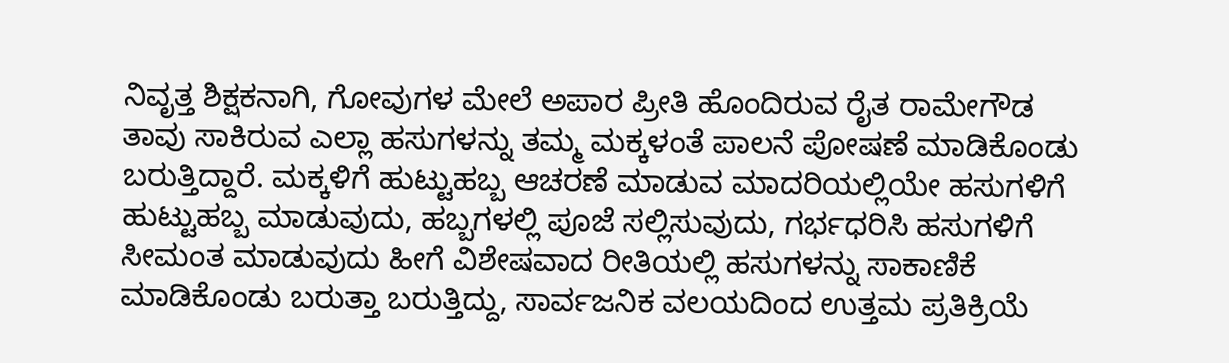ನಿವೃತ್ತ ಶಿಕ್ಷಕನಾಗಿ, ಗೋವುಗಳ ಮೇಲೆ ಅಪಾರ ಪ್ರೀತಿ ಹೊಂದಿರುವ ರೈತ ರಾಮೇಗೌಡ ತಾವು ಸಾಕಿರುವ ಎಲ್ಲಾ ಹಸುಗಳನ್ನು ತಮ್ಮ ಮಕ್ಕಳಂತೆ ಪಾಲನೆ ಪೋಷಣೆ ಮಾಡಿಕೊಂಡು ಬರುತ್ತಿದ್ದಾರೆ. ಮಕ್ಕಳಿಗೆ ಹುಟ್ಟುಹಬ್ಬ ಆಚರಣೆ ಮಾಡುವ ಮಾದರಿಯಲ್ಲಿಯೇ ಹಸುಗಳಿಗೆ ಹುಟ್ಟುಹಬ್ಬ ಮಾಡುವುದು, ಹಬ್ಬಗಳಲ್ಲಿ ಪೂಜೆ ಸಲ್ಲಿಸುವುದು, ಗರ್ಭಧರಿಸಿ ಹಸುಗಳಿಗೆ ಸೀಮಂತ ಮಾಡುವುದು ಹೀಗೆ ವಿಶೇಷವಾದ ರೀತಿಯಲ್ಲಿ ಹಸುಗಳನ್ನು ಸಾಕಾಣಿಕೆ ಮಾಡಿಕೊಂಡು ಬರುತ್ತಾ ಬರುತ್ತಿದ್ದು, ಸಾರ್ವಜನಿಕ ವಲಯದಿಂದ ಉತ್ತಮ ಪ್ರತಿಕ್ರಿಯೆ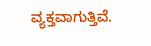ವ್ಯಕ್ತವಾಗುತ್ತಿವೆ.